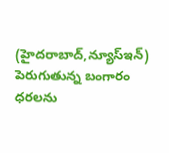(హైదరాబాద్,న్యూస్ఇన్)
పెరుగుతున్న బంగారం ధరలను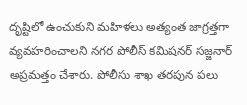దృష్టిలో ఉంచుకుని మహిళలు అత్యంత జాగ్రత్తగా వ్యవహరించాలని నగర పోలీస్ కమిషనర్ సజ్జనార్ అప్రమత్తం చేశారు. పోలీసు శాఖ తరపున పలు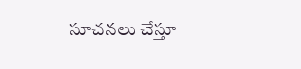సూచనలు చేస్తూ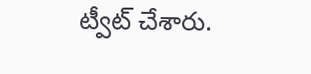ట్వీట్ చేశారు.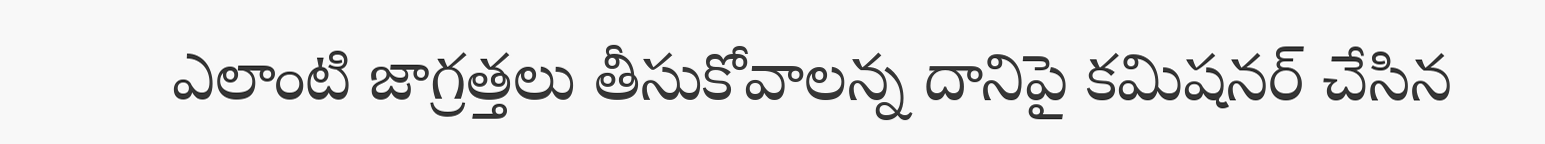ఎలాంటి జాగ్రత్తలు తీసుకోవాలన్న దానిపై కమిషనర్ చేసిన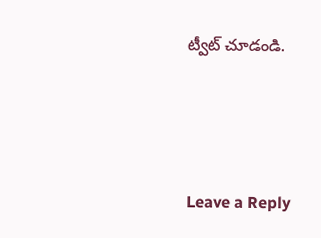ట్వీట్ చూడండి.





Leave a Reply